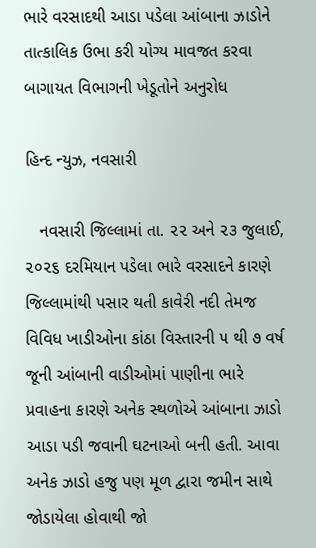ભારે વરસાદથી આડા પડેલા આંબાના ઝાડોને તાત્કાલિક ઉભા કરી યોગ્ય માવજત કરવા બાગાયત વિભાગની ખેડૂતોને અનુરોધ

હિન્દ ન્યુઝ, નવસારી

   નવસારી જિલ્લામાં તા. ૨૨ અને ૨૩ જુલાઈ, ૨૦૨૬ દરમિયાન પડેલા ભારે વરસાદને કારણે જિલ્લામાંથી પસાર થતી કાવેરી નદી તેમજ વિવિધ ખાડીઓના કાંઠા વિસ્તારની ૫ થી ૭ વર્ષ જૂની આંબાની વાડીઓમાં પાણીના ભારે પ્રવાહના કારણે અનેક સ્થળોએ આંબાના ઝાડો આડા પડી જવાની ઘટનાઓ બની હતી. આવા અનેક ઝાડો હજુ પણ મૂળ દ્વારા જમીન સાથે જોડાયેલા હોવાથી જો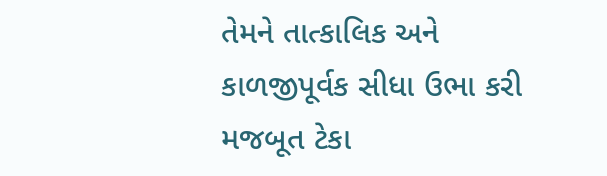તેમને તાત્કાલિક અને કાળજીપૂર્વક સીધા ઉભા કરી મજબૂત ટેકા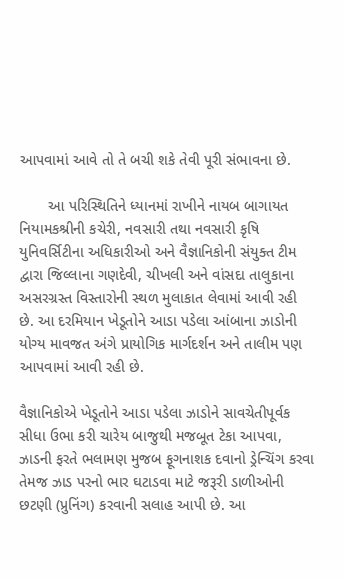આપવામાં આવે તો તે બચી શકે તેવી પૂરી સંભાવના છે.

       આ પરિસ્થિતિને ધ્યાનમાં રાખીને નાયબ બાગાયત નિયામકશ્રીની કચેરી, નવસારી તથા નવસારી કૃષિ યુનિવર્સિટીના અધિકારીઓ અને વૈજ્ઞાનિકોની સંયુક્ત ટીમ દ્વારા જિલ્લાના ગણદેવી, ચીખલી અને વાંસદા તાલુકાના અસરગ્રસ્ત વિસ્તારોની સ્થળ મુલાકાત લેવામાં આવી રહી છે. આ દરમિયાન ખેડૂતોને આડા પડેલા આંબાના ઝાડોની યોગ્ય માવજત અંગે પ્રાયોગિક માર્ગદર્શન અને તાલીમ પણ આપવામાં આવી રહી છે.

વૈજ્ઞાનિકોએ ખેડૂતોને આડા પડેલા ઝાડોને સાવચેતીપૂર્વક સીધા ઉભા કરી ચારેય બાજુથી મજબૂત ટેકા આપવા, ઝાડની ફરતે ભલામણ મુજબ ફૂગનાશક દવાનો ડ્રેન્ચિંગ કરવા તેમજ ઝાડ પરનો ભાર ઘટાડવા માટે જરૂરી ડાળીઓની છટણી (પ્રુનિંગ) કરવાની સલાહ આપી છે. આ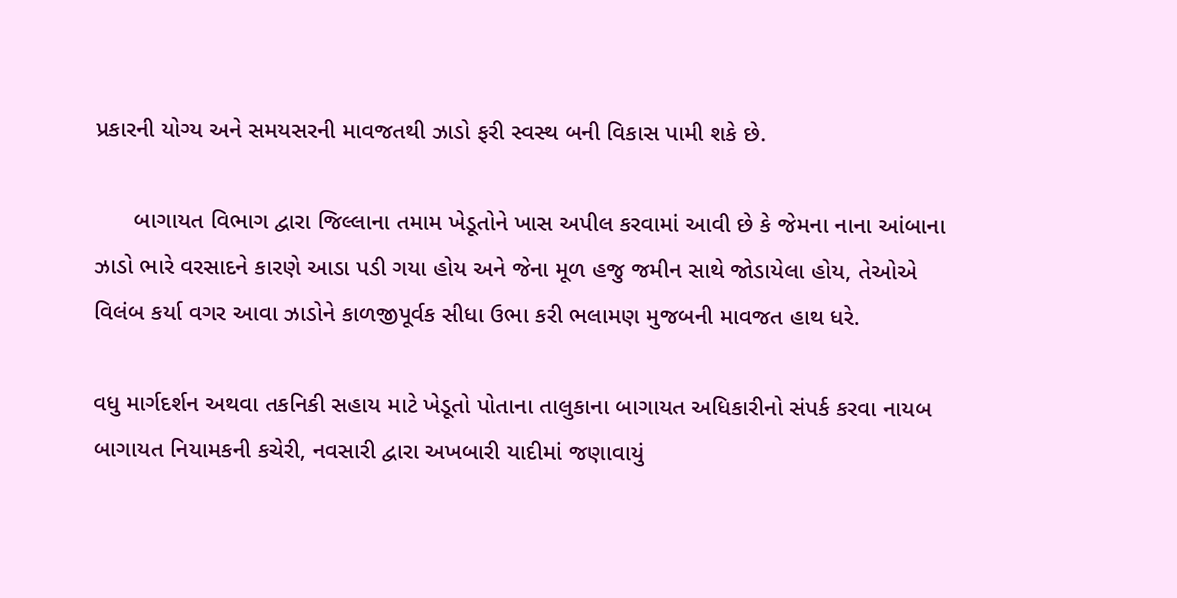પ્રકારની યોગ્ય અને સમયસરની માવજતથી ઝાડો ફરી સ્વસ્થ બની વિકાસ પામી શકે છે.

      બાગાયત વિભાગ દ્વારા જિલ્લાના તમામ ખેડૂતોને ખાસ અપીલ કરવામાં આવી છે કે જેમના નાના આંબાના ઝાડો ભારે વરસાદને કારણે આડા પડી ગયા હોય અને જેના મૂળ હજુ જમીન સાથે જોડાયેલા હોય, તેઓએ વિલંબ કર્યા વગર આવા ઝાડોને કાળજીપૂર્વક સીધા ઉભા કરી ભલામણ મુજબની માવજત હાથ ધરે.

વધુ માર્ગદર્શન અથવા તકનિકી સહાય માટે ખેડૂતો પોતાના તાલુકાના બાગાયત અધિકારીનો સંપર્ક કરવા નાયબ બાગાયત નિયામકની કચેરી, નવસારી દ્વારા અખબારી યાદીમાં જણાવાયું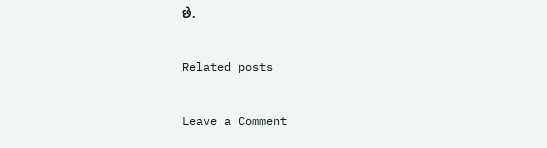છે.

Related posts

Leave a Comment